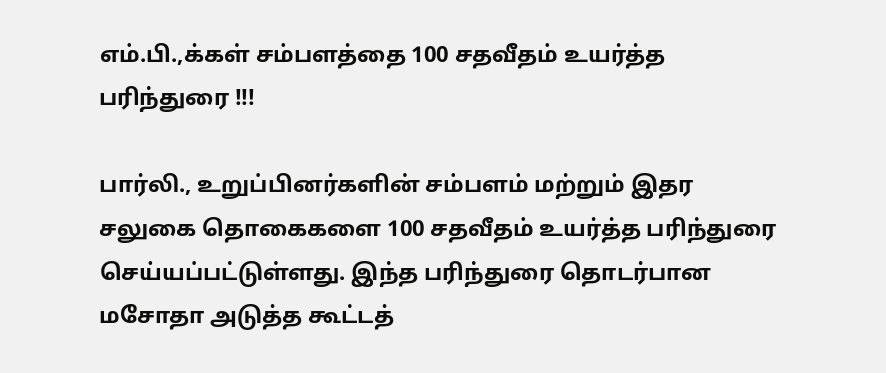எம்.பி.,க்கள் சம்பளத்தை 100 சதவீதம் உயர்த்த பரிந்துரை !!!

பார்லி., உறுப்பினர்களின் சம்பளம் மற்றும் இதர சலுகை தொகைகளை 100 சதவீதம் உயர்த்த பரிந்துரை செய்யப்பட்டுள்ளது. இந்த பரிந்துரை தொடர்பான மசோதா அடுத்த கூட்டத்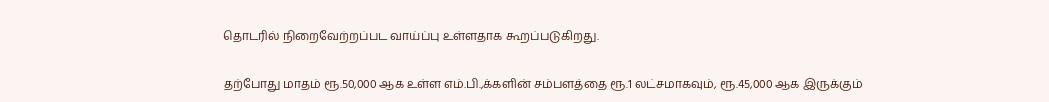தொடரில் நிறைவேற்றப்பட வாய்ப்பு உள்ளதாக கூறப்படுகிறது.


தற்போது மாதம் ரூ.50,000 ஆக உள்ள எம்.பி.,க்களின் சம்பளத்தை ரூ.1 லட்சமாகவும், ரூ.45,000 ஆக இருக்கும்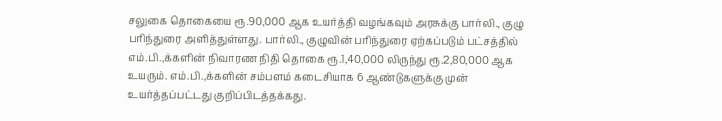சலுகை தொகையை ரூ.90,000 ஆக உயர்த்தி வழங்கவும் அரசுக்கு பார்லி., குழு பரிந்துரை அளித்துள்ளது. பார்லி., குழுவின் பரிந்துரை ஏற்கப்படும் பட்சத்தில் எம்.பி.,க்களின் நிவாரண நிதி தொகை ரூ.1,40,000 லிருந்து ரூ.2,80,000 ஆக உயரும். எம்.பி.,க்களின் சம்பளம் கடைசியாக 6 ஆண்டுகளுக்கு முன் உயர்த்தப்பட்டது குறிப்பிடத்தக்கது.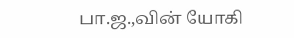பா.ஜ.,வின் யோகி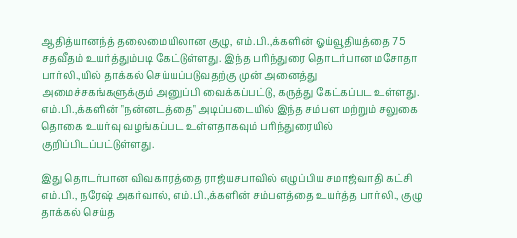ஆதித்யானந்த் தலைமையிலான குழு, எம்.பி.,க்களின் ஓய்வூதியத்தை 75 சதவீதம் உயர்த்தும்படி கேட்டுள்ளது. இந்த பரிந்துரை தொடர்பான மசோதா பார்லி.,யில் தாக்கல் செய்யப்படுவதற்கு முன் அனைத்து அமைச்சகங்களுக்கும் அனுப்பி வைக்கப்பட்டு, கருத்து கேட்கப்பட உள்ளது. எம்.பி.,க்களின் "நன்னடத்தை" அடிப்படையில் இந்த சம்பள மற்றும் சலுகை தொகை உயர்வு வழங்கப்பட உள்ளதாகவும் பரிந்துரையில் குறிப்பிடப்பட்டுள்ளது.

இது தொடர்பான விவகாரத்தை ராஜ்யசபாவில் எழுப்பிய சமாஜ்வாதி கட்சி எம்.பி., நரேஷ் அகர்வால், எம்.பி.,க்களின் சம்பளத்தை உயர்த்த பார்லி., குழு தாக்கல் செய்த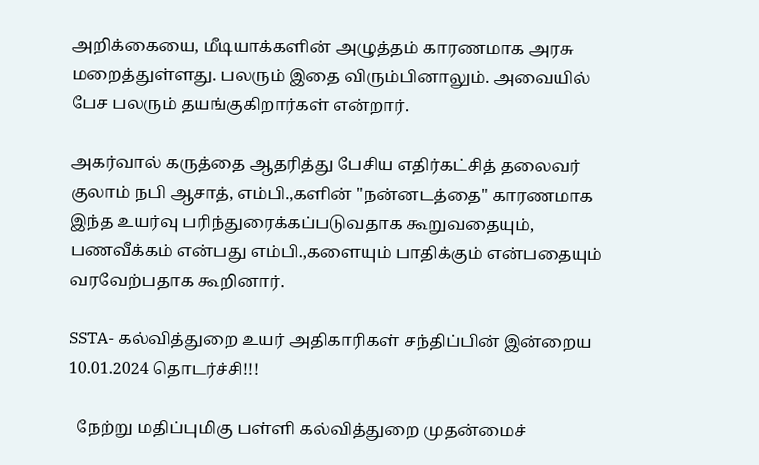அறிக்கையை, மீடியாக்களின் அழுத்தம் காரணமாக அரசு மறைத்துள்ளது. பலரும் இதை விரும்பினாலும். அவையில் பேச பலரும் தயங்குகிறார்கள் என்றார்.

அகர்வால் கருத்தை ஆதரித்து பேசிய எதிர்கட்சித் தலைவர் குலாம் நபி ஆசாத், எம்பி.,களின் "நன்னடத்தை" காரணமாக இந்த உயர்வு பரிந்துரைக்கப்படுவதாக கூறுவதையும், பணவீக்கம் என்பது எம்பி.,களையும் பாதிக்கும் என்பதையும் வரவேற்பதாக கூறினார்.

SSTA- கல்வித்துறை உயர் அதிகாரிகள் சந்திப்பின் இன்றைய 10.01.2024 தொடர்ச்சி!!!

  நேற்று மதிப்புமிகு பள்ளி கல்வித்துறை முதன்மைச்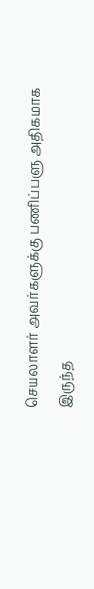செயலாளர் அவர்களுக்கு பணிப்பளு அதிகமாக இருந்த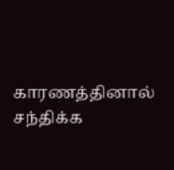காரணத்தினால் சந்திக்க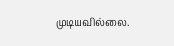முடியவில்லை.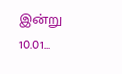இன்று 10.01...